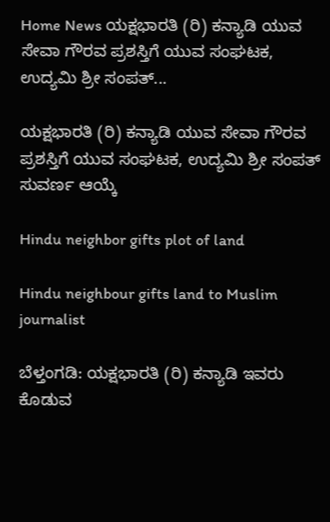Home News ಯಕ್ಷಭಾರತಿ (ರಿ) ಕನ್ಯಾಡಿ ಯುವ ಸೇವಾ ಗೌರವ ಪ್ರಶಸ್ತಿಗೆ ಯುವ ಸಂಘಟಕ, ಉದ್ಯಮಿ ಶ್ರೀ ಸಂಪತ್...

ಯಕ್ಷಭಾರತಿ (ರಿ) ಕನ್ಯಾಡಿ ಯುವ ಸೇವಾ ಗೌರವ ಪ್ರಶಸ್ತಿಗೆ ಯುವ ಸಂಘಟಕ, ಉದ್ಯಮಿ ಶ್ರೀ ಸಂಪತ್ ಸುವರ್ಣ ಆಯ್ಕೆ

Hindu neighbor gifts plot of land

Hindu neighbour gifts land to Muslim journalist

ಬೆಳ್ತಂಗಡಿ: ಯಕ್ಷಭಾರತಿ (ರಿ) ಕನ್ಯಾಡಿ ಇವರು ಕೊಡುವ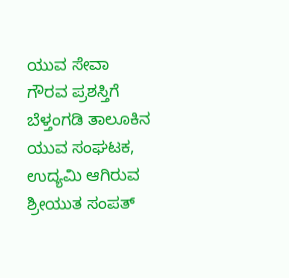ಯುವ ಸೇವಾ ಗೌರವ ಪ್ರಶಸ್ತಿಗೆ ಬೆಳ್ತಂಗಡಿ ತಾಲೂಕಿನ ಯುವ ಸಂಘಟಕ, ಉದ್ಯಮಿ ಆಗಿರುವ ಶ್ರೀಯುತ ಸಂಪತ್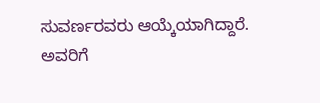ಸುವರ್ಣರವರು ಆಯ್ಕೆಯಾಗಿದ್ದಾರೆ. ಅವರಿಗೆ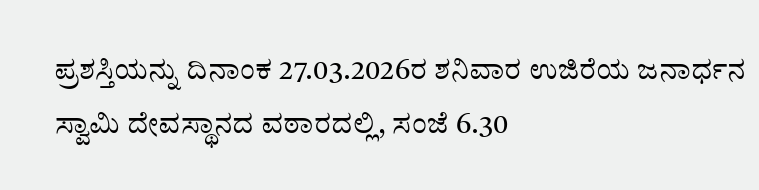ಪ್ರಶಸ್ತಿಯನ್ನು ದಿನಾಂಕ 27.03.2026ರ ಶನಿವಾರ ಉಜಿರೆಯ ಜನಾರ್ಧನ ಸ್ವಾಮಿ ದೇವಸ್ಥಾನದ ವಠಾರದಲ್ಲಿ, ಸಂಜೆ 6.30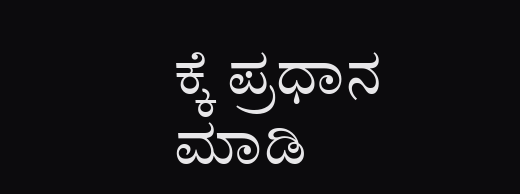ಕ್ಕೆ ಪ್ರಧಾನ ಮಾಡಿ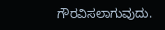ಗೌರವಿಸಲಾಗುವುದು.